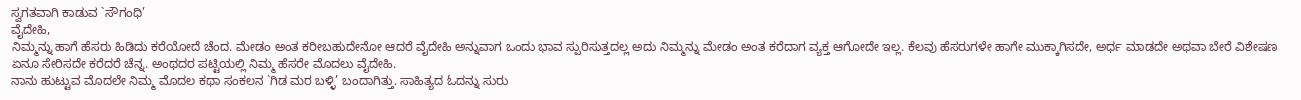ಸ್ವಗತವಾಗಿ ಕಾಡುವ `ಸೌಗಂಧಿ’
ವೈದೇಹಿ,
ನಿಮ್ಮನ್ನು ಹಾಗೆ ಹೆಸರು ಹಿಡಿದು ಕರೆಯೋದೆ ಚೆಂದ. ಮೇಡಂ ಅಂತ ಕರೀಬಹುದೇನೋ ಆದರೆ ವೈದೇಹಿ ಅನ್ನುವಾಗ ಒಂದು ಭಾವ ಸ್ಪುರಿಸುತ್ತದಲ್ಲ ಅದು ನಿಮ್ಮನ್ನು ಮೇಡಂ ಅಂತ ಕರೆದಾಗ ವ್ಯಕ್ತ ಆಗೋದೇ ಇಲ್ಲ. ಕೆಲವು ಹೆಸರುಗಳೇ ಹಾಗೇ ಮುಕ್ಕಾಗಿಸದೇ, ಅರ್ಧ ಮಾಡದೇ ಅಥವಾ ಬೇರೆ ವಿಶೇಷಣ ಏನೂ ಸೇರಿಸದೇ ಕರೆದರೆ ಚೆನ್ನ. ಅಂಥದರ ಪಟ್ಟಿಯಲ್ಲಿ ನಿಮ್ಮ ಹೆಸರೇ ಮೊದಲು ವೈದೇಹಿ.
ನಾನು ಹುಟ್ಟುವ ಮೊದಲೇ ನಿಮ್ಮ ಮೊದಲ ಕಥಾ ಸಂಕಲನ `ಗಿಡ ಮರ ಬಳ್ಳಿ’ ಬಂದಾಗಿತ್ತು. ಸಾಹಿತ್ಯದ ಓದನ್ನು ಸುರು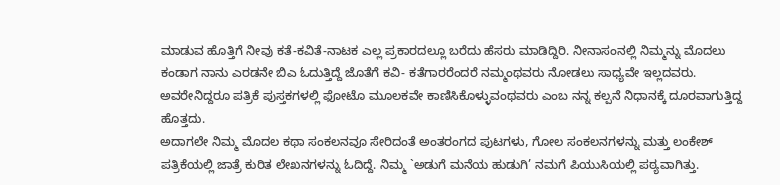ಮಾಡುವ ಹೊತ್ತಿಗೆ ನೀವು ಕತೆ-ಕವಿತೆ-ನಾಟಕ ಎಲ್ಲ ಪ್ರಕಾರದಲ್ಲೂ ಬರೆದು ಹೆಸರು ಮಾಡಿದ್ದಿರಿ. ನೀನಾಸಂನಲ್ಲಿ ನಿಮ್ಮನ್ನು ಮೊದಲು ಕಂಡಾಗ ನಾನು ಎರಡನೇ ಬಿಎ ಓದುತ್ತಿದ್ದೆ ಜೊತೆಗೆ ಕವಿ- ಕತೆಗಾರರೆಂದರೆ ನಮ್ಮಂಥವರು ನೋಡಲು ಸಾಧ್ಯವೇ ಇಲ್ಲದವರು. ಅವರೇನಿದ್ದರೂ ಪತ್ರಿಕೆ ಪುಸ್ತಕಗಳಲ್ಲಿ ಫೋಟೊ ಮೂಲಕವೇ ಕಾಣಿಸಿಕೊಳ್ಳುವಂಥವರು ಎಂಬ ನನ್ನ ಕಲ್ಪನೆ ನಿಧಾನಕ್ಕೆ ದೂರವಾಗುತ್ತಿದ್ದ ಹೊತ್ತದು.
ಅದಾಗಲೇ ನಿಮ್ಮ ಮೊದಲ ಕಥಾ ಸಂಕಲನವೂ ಸೇರಿದಂತೆ ಅಂತರಂಗದ ಪುಟಗಳು, ಗೋಲ ಸಂಕಲನಗಳನ್ನು ಮತ್ತು ಲಂಕೇಶ್ ಪತ್ರಿಕೆಯಲ್ಲಿ ಜಾತ್ರೆ ಕುರಿತ ಲೇಖನಗಳನ್ನು ಓದಿದ್ದೆ. ನಿಮ್ಮ `ಅಡುಗೆ ಮನೆಯ ಹುಡುಗಿ’ ನಮಗೆ ಪಿಯುಸಿಯಲ್ಲಿ ಪಠ್ಯವಾಗಿತ್ತು.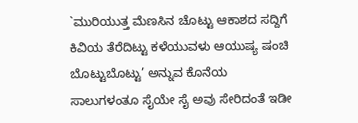`ಮುರಿಯುತ್ತ ಮೆಣಸಿನ ಚೊಟ್ಟು ಆಕಾಶದ ಸದ್ದಿಗೆ ಕಿವಿಯ ತೆರೆದಿಟ್ಟು ಕಳೆಯುವಳು ಆಯುಷ್ಯ ಷಂಚಿ ಬೊಟ್ಟುಬೊಟ್ಟು’ ಅನ್ನುವ ಕೊನೆಯ ಸಾಲುಗಳಂತೂ ಸೈಯೇ ಸೈ ಅವು ಸೇರಿದಂತೆ ಇಡೀ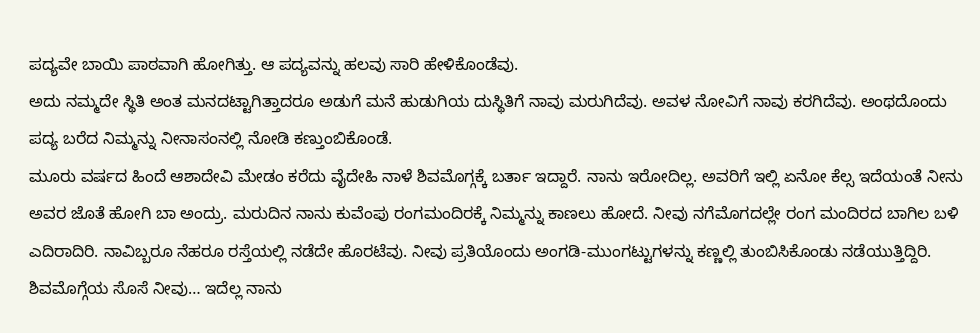ಪದ್ಯವೇ ಬಾಯಿ ಪಾಠವಾಗಿ ಹೋಗಿತ್ತು. ಆ ಪದ್ಯವನ್ನು ಹಲವು ಸಾರಿ ಹೇಳಿಕೊಂಡೆವು.
ಅದು ನಮ್ಮದೇ ಸ್ಥಿತಿ ಅಂತ ಮನದಟ್ಟಾಗಿತ್ತಾದರೂ ಅಡುಗೆ ಮನೆ ಹುಡುಗಿಯ ದುಸ್ಥಿತಿಗೆ ನಾವು ಮರುಗಿದೆವು. ಅವಳ ನೋವಿಗೆ ನಾವು ಕರಗಿದೆವು. ಅಂಥದೊಂದು ಪದ್ಯ ಬರೆದ ನಿಮ್ಮನ್ನು ನೀನಾಸಂನಲ್ಲಿ ನೋಡಿ ಕಣ್ತುಂಬಿಕೊಂಡೆ.
ಮೂರು ವರ್ಷದ ಹಿಂದೆ ಆಶಾದೇವಿ ಮೇಡಂ ಕರೆದು ವೈದೇಹಿ ನಾಳೆ ಶಿವಮೊಗ್ಗಕ್ಕೆ ಬರ್ತಾ ಇದ್ದಾರೆ. ನಾನು ಇರೋದಿಲ್ಲ. ಅವರಿಗೆ ಇಲ್ಲಿ ಏನೋ ಕೆಲ್ಸ ಇದೆಯಂತೆ ನೀನು ಅವರ ಜೊತೆ ಹೋಗಿ ಬಾ ಅಂದ್ರು. ಮರುದಿನ ನಾನು ಕುವೆಂಪು ರಂಗಮಂದಿರಕ್ಕೆ ನಿಮ್ಮನ್ನು ಕಾಣಲು ಹೋದೆ. ನೀವು ನಗೆಮೊಗದಲ್ಲೇ ರಂಗ ಮಂದಿರದ ಬಾಗಿಲ ಬಳಿ ಎದಿರಾದಿರಿ. ನಾವಿಬ್ಬರೂ ನೆಹರೂ ರಸ್ತೆಯಲ್ಲಿ ನಡೆದೇ ಹೊರಟೆವು. ನೀವು ಪ್ರತಿಯೊಂದು ಅಂಗಡಿ-ಮುಂಗಟ್ಟುಗಳನ್ನು ಕಣ್ಣಲ್ಲಿ ತುಂಬಿಸಿಕೊಂಡು ನಡೆಯುತ್ತಿದ್ದಿರಿ. ಶಿವಮೊಗ್ಗೆಯ ಸೊಸೆ ನೀವು… ಇದೆಲ್ಲ ನಾನು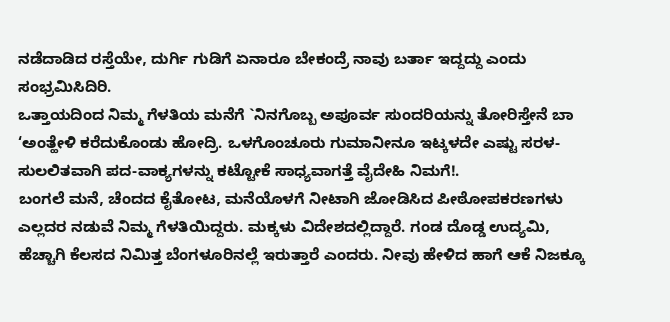ನಡೆದಾಡಿದ ರಸ್ತೆಯೇ, ದುರ್ಗಿ ಗುಡಿಗೆ ಏನಾರೂ ಬೇಕಂದ್ರೆ ನಾವು ಬರ್ತಾ ಇದ್ದದ್ದು ಎಂದು ಸಂಭ್ರಮಿಸಿದಿರಿ.
ಒತ್ತಾಯದಿಂದ ನಿಮ್ಮ ಗೆಳತಿಯ ಮನೆಗೆ `ನಿನಗೊಬ್ಬ ಅಪೂರ್ವ ಸುಂದರಿಯನ್ನು ತೋರಿಸ್ತೇನೆ ಬಾ ‘ಅಂತ್ಹೇಳಿ ಕರೆದುಕೊಂಡು ಹೋದ್ರಿ. ಒಳಗೊಂಚೂರು ಗುಮಾನೀನೂ ಇಟ್ಕಳದೇ ಎಷ್ಟು ಸರಳ-ಸುಲಲಿತವಾಗಿ ಪದ-ವಾಕ್ಯಗಳನ್ನು ಕಟ್ಟೋಕೆ ಸಾಧ್ಯವಾಗತ್ತೆ ವೈದೇಹಿ ನಿಮಗೆ!.
ಬಂಗಲೆ ಮನೆ, ಚೆಂದದ ಕೈತೋಟ, ಮನೆಯೊಳಗೆ ನೀಟಾಗಿ ಜೋಡಿಸಿದ ಪೀಠೋಪಕರಣಗಳು ಎಲ್ಲದರ ನಡುವೆ ನಿಮ್ಮ ಗೆಳತಿಯಿದ್ದರು. ಮಕ್ಕಳು ವಿದೇಶದಲ್ಲಿದ್ದಾರೆ. ಗಂಡ ದೊಡ್ಡ ಉದ್ಯಮಿ, ಹೆಚ್ಚಾಗಿ ಕೆಲಸದ ನಿಮಿತ್ತ ಬೆಂಗಳೂರಿನಲ್ಲೆ ಇರುತ್ತಾರೆ ಎಂದರು. ನೀವು ಹೇಳಿದ ಹಾಗೆ ಆಕೆ ನಿಜಕ್ಕೂ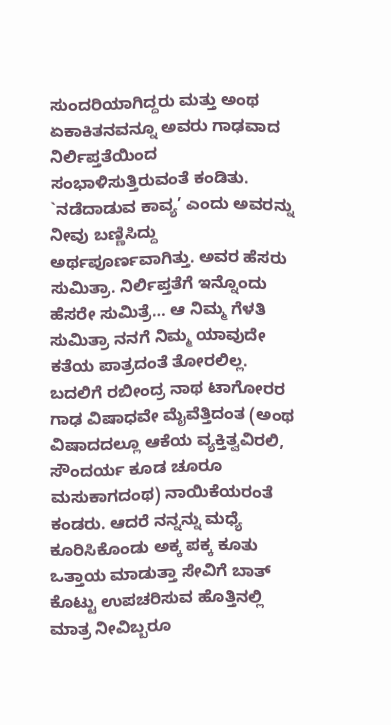ಸುಂದರಿಯಾಗಿದ್ದರು ಮತ್ತು ಅಂಥ ಏಕಾಕಿತನವನ್ನೂ ಅವರು ಗಾಢವಾದ ನಿರ್ಲಿಪ್ತತೆಯಿಂದ ಸಂಭಾಳಿಸುತ್ತಿರುವಂತೆ ಕಂಡಿತು. `ನಡೆದಾಡುವ ಕಾವ್ಯ’ ಎಂದು ಅವರನ್ನು ನೀವು ಬಣ್ಣಿಸಿದ್ದು ಅರ್ಥಪೂರ್ಣವಾಗಿತ್ತು. ಅವರ ಹೆಸರು ಸುಮಿತ್ರಾ. ನಿರ್ಲಿಪ್ತತೆಗೆ ಇನ್ನೊಂದು ಹೆಸರೇ ಸುಮಿತ್ರೆ… ಆ ನಿಮ್ಮ ಗೆಳತಿ ಸುಮಿತ್ರಾ ನನಗೆ ನಿಮ್ಮ ಯಾವುದೇ ಕತೆಯ ಪಾತ್ರದಂತೆ ತೋರಲಿಲ್ಲ. ಬದಲಿಗೆ ರಬೀಂದ್ರ ನಾಥ ಟಾಗೋರರ ಗಾಢ ವಿಷಾಧವೇ ಮೈವೆತ್ತಿದಂತ (ಅಂಥ ವಿಷಾದದಲ್ಲೂ ಆಕೆಯ ವ್ಯಕ್ತಿತ್ವವಿರಲಿ, ಸೌಂದರ್ಯ ಕೂಡ ಚೂರೂ ಮಸುಕಾಗದಂಥ) ನಾಯಿಕೆಯರಂತೆ ಕಂಡರು. ಆದರೆ ನನ್ನನ್ನು ಮಧ್ಯೆ ಕೂರಿಸಿಕೊಂಡು ಅಕ್ಕ ಪಕ್ಕ ಕೂತು ಒತ್ತಾಯ ಮಾಡುತ್ತಾ ಸೇವಿಗೆ ಬಾತ್ ಕೊಟ್ಟು ಉಪಚರಿಸುವ ಹೊತ್ತಿನಲ್ಲಿ ಮಾತ್ರ ನೀವಿಬ್ಬರೂ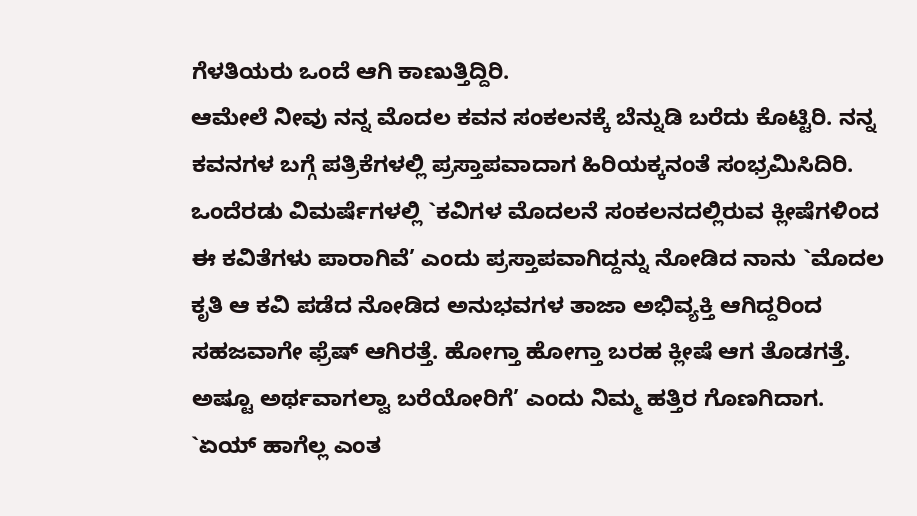ಗೆಳತಿಯರು ಒಂದೆ ಆಗಿ ಕಾಣುತ್ತಿದ್ದಿರಿ.
ಆಮೇಲೆ ನೀವು ನನ್ನ ಮೊದಲ ಕವನ ಸಂಕಲನಕ್ಕೆ ಬೆನ್ನುಡಿ ಬರೆದು ಕೊಟ್ಟಿರಿ. ನನ್ನ ಕವನಗಳ ಬಗ್ಗೆ ಪತ್ರಿಕೆಗಳಲ್ಲಿ ಪ್ರಸ್ತಾಪವಾದಾಗ ಹಿರಿಯಕ್ಕನಂತೆ ಸಂಭ್ರಮಿಸಿದಿರಿ. ಒಂದೆರಡು ವಿಮರ್ಷೆಗಳಲ್ಲಿ `ಕವಿಗಳ ಮೊದಲನೆ ಸಂಕಲನದಲ್ಲಿರುವ ಕ್ಲೀಷೆಗಳಿಂದ ಈ ಕವಿತೆಗಳು ಪಾರಾಗಿವೆ’ ಎಂದು ಪ್ರಸ್ತಾಪವಾಗಿದ್ದನ್ನು ನೋಡಿದ ನಾನು `ಮೊದಲ ಕೃತಿ ಆ ಕವಿ ಪಡೆದ ನೋಡಿದ ಅನುಭವಗಳ ತಾಜಾ ಅಭಿವ್ಯಕ್ತಿ ಆಗಿದ್ದರಿಂದ ಸಹಜವಾಗೇ ಫ್ರೆಷ್ ಆಗಿರತ್ತೆ. ಹೋಗ್ತಾ ಹೋಗ್ತಾ ಬರಹ ಕ್ಲೀಷೆ ಆಗ ತೊಡಗತ್ತೆ. ಅಷ್ಟೂ ಅರ್ಥವಾಗಲ್ವಾ ಬರೆಯೋರಿಗೆ’ ಎಂದು ನಿಮ್ಮ ಹತ್ತಿರ ಗೊಣಗಿದಾಗ. `ಏಯ್ ಹಾಗೆಲ್ಲ ಎಂತ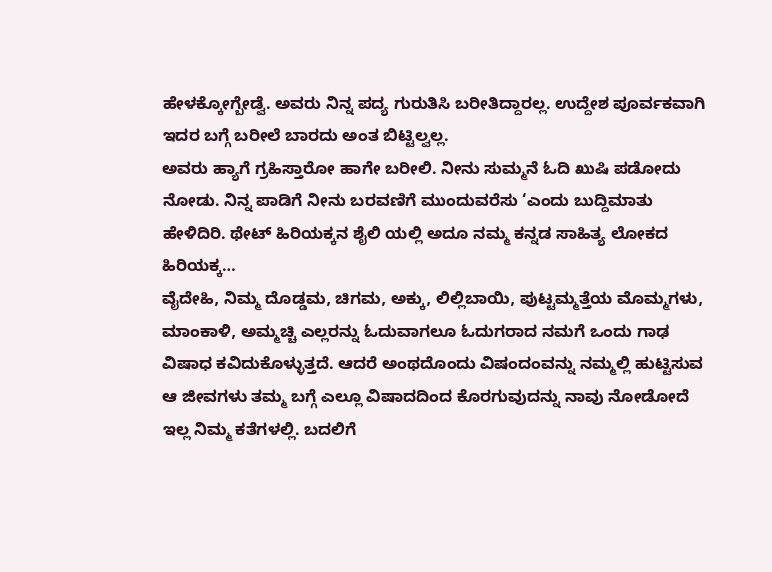ಹೇಳಕ್ಕೋಗ್ಬೇಡ್ವೆ. ಅವರು ನಿನ್ನ ಪದ್ಯ ಗುರುತಿಸಿ ಬರೀತಿದ್ದಾರಲ್ಲ. ಉದ್ದೇಶ ಪೂರ್ವಕವಾಗಿ ಇದರ ಬಗ್ಗೆ ಬರೀಲೆ ಬಾರದು ಅಂತ ಬಿಟ್ಟಿಲ್ವಲ್ಲ.
ಅವರು ಹ್ಯಾಗೆ ಗ್ರಹಿಸ್ತಾರೋ ಹಾಗೇ ಬರೀಲಿ. ನೀನು ಸುಮ್ಮನೆ ಓದಿ ಖುಷಿ ಪಡೋದು ನೋಡು. ನಿನ್ನ ಪಾಡಿಗೆ ನೀನು ಬರವಣಿಗೆ ಮುಂದುವರೆಸು ‘ಎಂದು ಬುದ್ದಿಮಾತು ಹೇಳಿದಿರಿ. ಥೇಟ್ ಹಿರಿಯಕ್ಕನ ಶೈಲಿ ಯಲ್ಲಿ ಅದೂ ನಮ್ಮ ಕನ್ನಡ ಸಾಹಿತ್ಯ ಲೋಕದ ಹಿರಿಯಕ್ಕ…
ವೈದೇಹಿ, ನಿಮ್ಮ ದೊಡ್ಡಮ, ಚಿಗಮ, ಅಕ್ಕು, ಲಿಲ್ಲಿಬಾಯಿ, ಪುಟ್ಟಮ್ಮತ್ತೆಯ ಮೊಮ್ಮಗಳು, ಮಾಂಕಾಳಿ, ಅಮ್ಮಚ್ಚಿ ಎಲ್ಲರನ್ನು ಓದುವಾಗಲೂ ಓದುಗರಾದ ನಮಗೆ ಒಂದು ಗಾಢ ವಿಷಾಧ ಕವಿದುಕೊಳ್ಳುತ್ತದೆ. ಆದರೆ ಅಂಥದೊಂದು ವಿಷಂದಂವನ್ನು ನಮ್ಮಲ್ಲಿ ಹುಟ್ಟಿಸುವ ಆ ಜೀವಗಳು ತಮ್ಮ ಬಗ್ಗೆ ಎಲ್ಲೂ ವಿಷಾದದಿಂದ ಕೊರಗುವುದನ್ನು ನಾವು ನೋಡೋದೆ ಇಲ್ಲ ನಿಮ್ಮ ಕತೆಗಳಲ್ಲಿ. ಬದಲಿಗೆ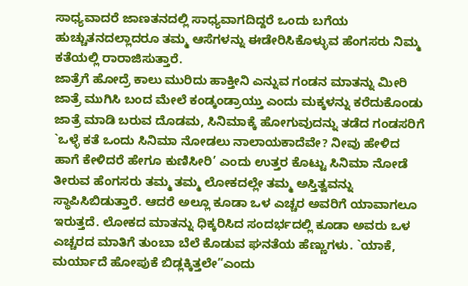ಸಾಧ್ಯವಾದರೆ ಜಾಣತನದಲ್ಲಿ ಸಾಧ್ಯವಾಗದಿದ್ದರೆ ಒಂದು ಬಗೆಯ ಹುಚ್ಚುತನದಲ್ಲಾದರೂ ತಮ್ಮ ಆಸೆಗಳನ್ನು ಈಡೇರಿಸಿಕೊಳ್ಳುವ ಹೆಂಗಸರು ನಿಮ್ಮ ಕತೆಯಲ್ಲಿ ರಾರಾಜಿಸುತ್ತಾರೆ.
ಜಾತ್ರೆಗೆ ಹೋದ್ರೆ ಕಾಲು ಮುರಿದು ಹಾಕ್ತೀನಿ ಎನ್ನುವ ಗಂಡನ ಮಾತನ್ನು ಮೀರಿ ಜಾತ್ರೆ ಮುಗಿಸಿ ಬಂದ ಮೇಲೆ ಕಂಡ್ಕಂಡ್ರಾಯ್ತು ಎಂದು ಮಕ್ಕಳನ್ನು ಕರೆದುಕೊಂಡು ಜಾತ್ರೆ ಮಾಡಿ ಬರುವ ದೊಡಮ, ಸಿನಿಮಾಕ್ಕೆ ಹೋಗುವುದನ್ನು ತಡೆದ ಗಂಡಸರಿಗೆ `ಒಳ್ಳೆ ಕತೆ ಒಂದು ಸಿನಿಮಾ ನೋಡಲು ನಾಲಾಯಕಾದೆವೇ? ನೀವು ಹೇಳಿದ ಹಾಗೆ ಕೇಳಿದರೆ ಹೇಗೂ ಕುಣಿಸೀರಿ’ ಎಂದು ಉತ್ತರ ಕೊಟ್ಟು ಸಿನಿಮಾ ನೋಡೆ ತೀರುವ ಹೆಂಗಸರು ತಮ್ಮ ತಮ್ಮ ಲೋಕದಲ್ಲೇ ತಮ್ಮ ಅಸ್ತಿತ್ವವನ್ನು ಸ್ಥಾಪಿಸಿಬಿಡುತ್ತಾರೆ. ಆದರೆ ಅಲ್ಲೂ ಕೂಡಾ ಒಳ ಎಚ್ಚರ ಅವರಿಗೆ ಯಾವಾಗಲೂ ಇರುತ್ತದೆ. ಲೋಕದ ಮಾತನ್ನು ಧಿಕ್ಕರಿಸಿದ ಸಂದರ್ಭದಲ್ಲಿ ಕೂಡಾ ಅವರು ಒಳ ಎಚ್ಚರದ ಮಾತಿಗೆ ತುಂಬಾ ಬೆಲೆ ಕೊಡುವ ಘನತೆಯ ಹೆಣ್ಣುಗಳು. `ಯಾಕೆ, ಮರ್ಯಾದೆ ಹೋಪುಕೆ ಬಿಡ್ಲಕ್ಕಿತ್ತಲೇ”ಎಂದು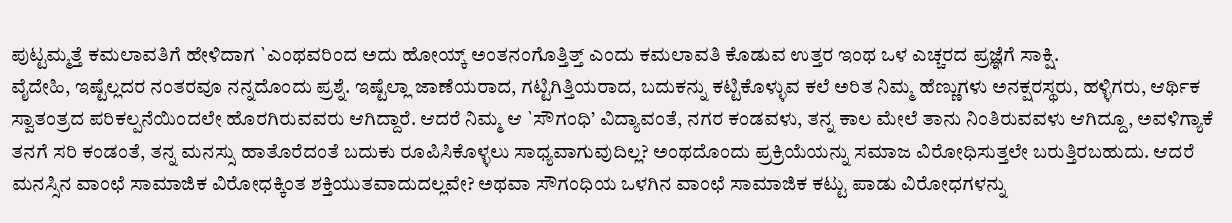ಪುಟ್ಟಮ್ಮತ್ತೆ ಕಮಲಾವತಿಗೆ ಹೇಳಿದಾಗ `ಎಂಥವರಿಂದ ಅದು ಹೋಯ್ಕ್ ಅಂತನಂಗೊತ್ತಿತ್ತ್ ಎಂದು ಕಮಲಾವತಿ ಕೊಡುವ ಉತ್ತರ ಇಂಥ ಒಳ ಎಚ್ಚರದ ಪ್ರಜ್ಞೆಗೆ ಸಾಕ್ಷಿ.
ವೈದೇಹಿ, ಇಷ್ಟೆಲ್ಲದರ ನಂತರವೂ ನನ್ನದೊಂದು ಪ್ರಶ್ನೆ. ಇಷ್ಟೆಲ್ಲಾ ಜಾಣೆಯರಾದ, ಗಟ್ಟಿಗಿತ್ತಿಯರಾದ, ಬದುಕನ್ನು ಕಟ್ಟಿಕೊಳ್ಳುವ ಕಲೆ ಅರಿತ ನಿಮ್ಮ ಹೆಣ್ಣುಗಳು ಅನಕ್ಷರಸ್ಥರು, ಹಳ್ಳಿಗರು, ಆರ್ಥಿಕ ಸ್ವಾತಂತ್ರದ ಪರಿಕಲ್ಪನೆಯಿಂದಲೇ ಹೊರಗಿರುವವರು ಆಗಿದ್ದಾರೆ. ಆದರೆ ನಿಮ್ಮ ಆ `ಸೌಗಂಧಿ’ ವಿದ್ಯಾವಂತೆ, ನಗರ ಕಂಡವಳು, ತನ್ನ ಕಾಲ ಮೇಲೆ ತಾನು ನಿಂತಿರುವವಳು ಆಗಿದ್ದೂ, ಅವಳಿಗ್ಯಾಕೆ ತನಗೆ ಸರಿ ಕಂಡಂತೆ, ತನ್ನ ಮನಸ್ಸು ಹಾತೊರೆದಂತೆ ಬದುಕು ರೂಪಿಸಿಕೊಳ್ಳಲು ಸಾಧ್ಯವಾಗುವುದಿಲ್ಲ? ಅಂಥದೊಂದು ಪ್ರಕ್ರಿಯೆಯನ್ನು ಸಮಾಜ ವಿರೋಧಿಸುತ್ತಲೇ ಬರುತ್ತಿರಬಹುದು. ಆದರೆ ಮನಸ್ಸಿನ ವಾಂಛೆ ಸಾಮಾಜಿಕ ವಿರೋಧಕ್ಕಿಂತ ಶಕ್ತಿಯುತವಾದುದಲ್ಲವೇ? ಅಥವಾ ಸೌಗಂಧಿಯ ಒಳಗಿನ ವಾಂಛೆ ಸಾಮಾಜಿಕ ಕಟ್ಟು ಪಾಡು ವಿರೋಧಗಳನ್ನು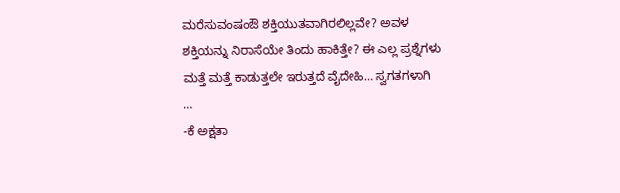ಮರೆಸುವಂಷಂಔ ಶಕ್ತಿಯುತವಾಗಿರಲಿಲ್ಲವೇ? ಅವಳ ಶಕ್ತಿಯನ್ನು ನಿರಾಸೆಯೇ ತಿಂದು ಹಾಕಿತ್ತೇ? ಈ ಎಲ್ಲ ಪ್ರಶ್ನೆಗಳು ಮತ್ತೆ ಮತ್ತೆ ಕಾಡುತ್ತಲೇ ಇರುತ್ತದೆ ವೈದೇಹಿ… ಸ್ವಗತಗಳಾಗಿ
…
-ಕೆ ಅಕ್ಷತಾ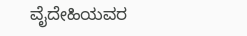ವೈದೇಹಿಯವರ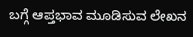ಬಗ್ಗೆ ಆಪ್ತಭಾವ ಮೂಡಿಸುವ ಲೇಖನ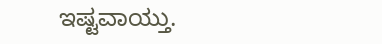ಇಷ್ಟವಾಯ್ತು.